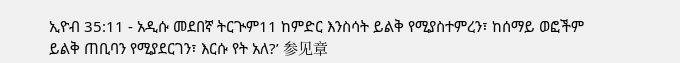ኢዮብ 35:11 - አዲሱ መደበኛ ትርጒም11 ከምድር እንስሳት ይልቅ የሚያስተምረን፣ ከሰማይ ወፎችም ይልቅ ጠቢባን የሚያደርገን፣ እርሱ የት አለ?’ 参见章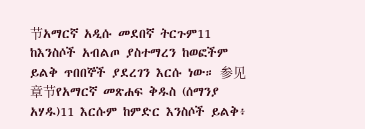节አማርኛ አዲሱ መደበኛ ትርጉም11 ከእንስሶች አብልጦ ያስተማረን ከወፎችም ይልቅ ጥበበኞች ያደረገን እርሱ ነው። 参见章节የአማርኛ መጽሐፍ ቅዱስ (ሰማንያ አሃዱ)11 እርሱም ከምድር እንስሶች ይልቅ፥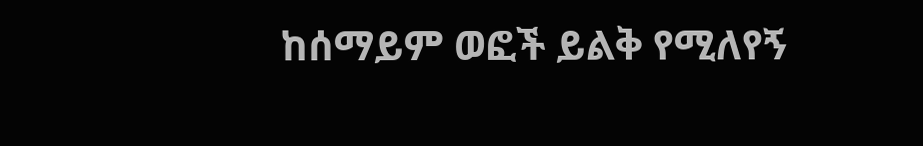ከሰማይም ወፎች ይልቅ የሚለየኝ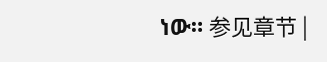ነው። 参见章节 |